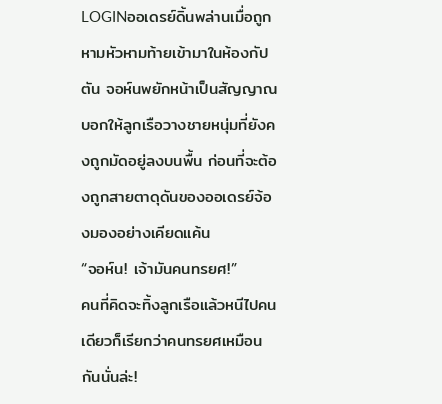LOGINออเดรย์ดิ้นพล่านเมื่อถูกหามหัวหามท้ายเข้ามาในห้องกัปตัน จอห์นพยักหน้าเป็นสัญญาณบอกให้ลูกเรือวางชายหนุ่มที่ยังคงถูกมัดอยู่ลงบนพื้น ก่อนที่จะต้องถูกสายตาดุดันของออเดรย์จ้องมองอย่างเคียดแค้น
“จอห์น! เจ้ามันคนทรยศ!”
คนที่คิดจะทิ้งลูกเรือแล้วหนีไปคนเดียวก็เรียกว่าคนทรยศเหมือนกันนั่นล่ะ!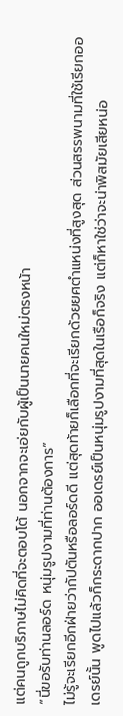แต่คนถูกบริภาษไม่คิดที่จะตอบโต้ นอกจากจะเอ่ยกับผู้เป็นนายคนใหม่ตรงหน้า
“นี่ขอรับท่านลอร์ด หนุ่มรูปงามที่ท่านต้องการ”
ไม่รู้จะเรียกอีกฝ่ายว่ากัปตันหรือลอร์ดดี แต่สุดท้ายก็เลือกที่จะเรียกด้วยยศตำแหน่งที่สูงสุด ส่วนสรรพนามที่ใช้เรียกออเดรย์นั้น พูดไปแล้วก็กระดากปาก ออเดรย์เป็นหนุ่มรูปงามที่สุดในเรือก็จริง แต่ก็หาใช่ว่าจะน่าพิสมัยเสียหน่อ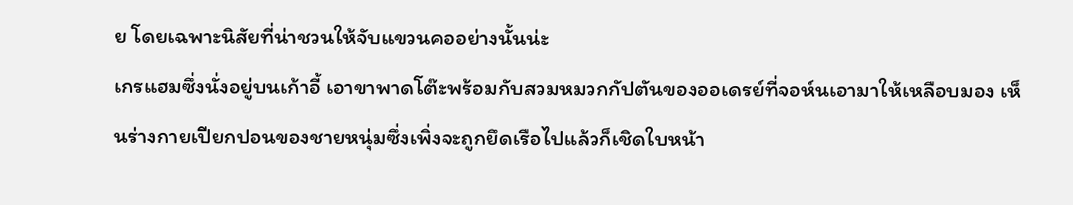ย โดยเฉพาะนิสัยที่น่าชวนให้จับแขวนคออย่างนั้นน่ะ
เกรแฮมซึ่งนั่งอยู่บนเก้าอี้ เอาขาพาดโต๊ะพร้อมกับสวมหมวกกัปตันของออเดรย์ที่จอห์นเอามาให้เหลือบมอง เห็นร่างกายเปียกปอนของชายหนุ่มซึ่งเพิ่งจะถูกยึดเรือไปแล้วก็เชิดใบหน้า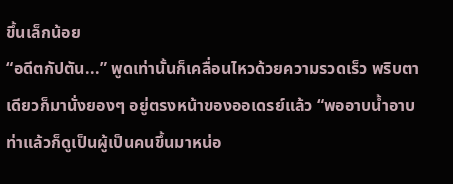ขึ้นเล็กน้อย
“อดีตกัปตัน...” พูดเท่านั้นก็เคลื่อนไหวด้วยความรวดเร็ว พริบตาเดียวก็มานั่งยองๆ อยู่ตรงหน้าของออเดรย์แล้ว “พออาบน้ำอาบท่าแล้วก็ดูเป็นผู้เป็นคนขึ้นมาหน่อ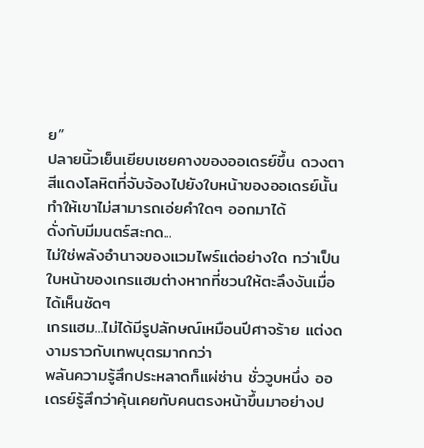ย”
ปลายนิ้วเย็นเยียบเชยคางของออเดรย์ขึ้น ดวงตาสีแดงโลหิตที่จับจ้องไปยังใบหน้าของออเดรย์นั้นทำให้เขาไม่สามารถเอ่ยคำใดๆ ออกมาได้
ดั่งกับมีมนตร์สะกด...
ไม่ใช่พลังอำนาจของแวมไพร์แต่อย่างใด ทว่าเป็นใบหน้าของเกรแฮมต่างหากที่ชวนให้ตะลึงงันเมื่อได้เห็นชัดๆ
เกรแฮม...ไม่ได้มีรูปลักษณ์เหมือนปีศาจร้าย แต่งดงามราวกับเทพบุตรมากกว่า
พลันความรู้สึกประหลาดก็แผ่ซ่าน ชั่ววูบหนึ่ง ออเดรย์รู้สึกว่าคุ้นเคยกับคนตรงหน้าขึ้นมาอย่างป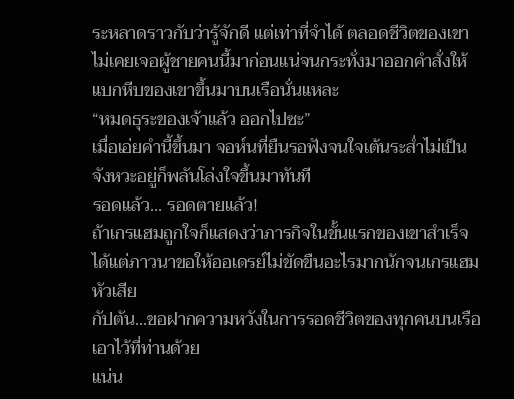ระหลาดราวกับว่ารู้จักดี แต่เท่าที่จำได้ ตลอดชีวิตของเขาไม่เคยเจอผู้ชายคนนี้มาก่อนแน่จนกระทั่งมาออกคำสั่งให้แบกหีบของเขาขึ้นมาบนเรือนั่นแหละ
“หมดธุระของเจ้าแล้ว ออกไปซะ”
เมื่อเอ่ยคำนี้ขึ้นมา จอห์นที่ยืนรอฟังจนใจเต้นระส่ำไม่เป็นจังหวะอยู่ก็พลันโล่งใจขึ้นมาทันที
รอดแล้ว... รอดตายแล้ว!
ถ้าเกรแฮมถูกใจก็แสดงว่าภารกิจในขั้นแรกของเขาสำเร็จ ได้แต่ภาวนาขอให้ออเดรย์ไม่ขัดขืนอะไรมากนักจนเกรแฮมหัวเสีย
กัปตัน...ขอฝากความหวังในการรอดชีวิตของทุกคนบนเรือเอาไว้ที่ท่านด้วย
แน่น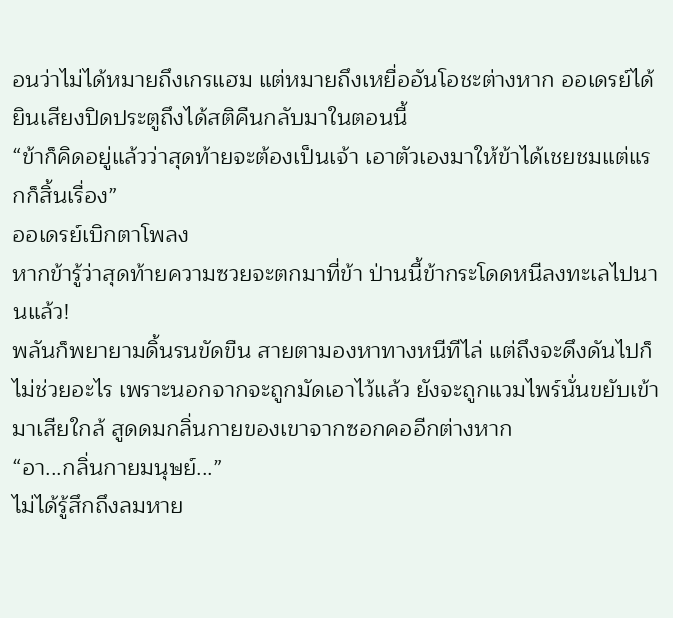อนว่าไม่ได้หมายถึงเกรแฮม แต่หมายถึงเหยื่ออันโอชะต่างหาก ออเดรย์ได้ยินเสียงปิดประตูถึงได้สติคืนกลับมาในตอนนี้
“ข้าก็คิดอยู่แล้วว่าสุดท้ายจะต้องเป็นเจ้า เอาตัวเองมาให้ข้าได้เชยชมแต่แรกก็สิ้นเรื่อง”
ออเดรย์เบิกตาโพลง
หากข้ารู้ว่าสุดท้ายความซวยจะตกมาที่ข้า ป่านนี้ข้ากระโดดหนีลงทะเลไปนานแล้ว!
พลันก็พยายามดิ้นรนขัดขืน สายตามองหาทางหนีทีไล่ แต่ถึงจะดึงดันไปก็ไม่ช่วยอะไร เพราะนอกจากจะถูกมัดเอาไว้แล้ว ยังจะถูกแวมไพร์นั่นขยับเข้ามาเสียใกล้ สูดดมกลิ่นกายของเขาจากซอกคออีกต่างหาก
“อา...กลิ่นกายมนุษย์...”
ไม่ได้รู้สึกถึงลมหาย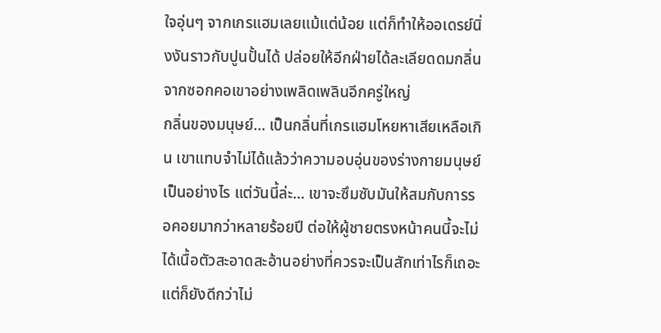ใจอุ่นๆ จากเกรแฮมเลยแม้แต่น้อย แต่ก็ทำให้ออเดรย์นิ่งงันราวกับปูนปั้นได้ ปล่อยให้อีกฝ่ายได้ละเลียดดมกลิ่นจากซอกคอเขาอย่างเพลิดเพลินอีกครู่ใหญ่
กลิ่นของมนุษย์... เป็นกลิ่นที่เกรแฮมโหยหาเสียเหลือเกิน เขาแทบจำไม่ได้แล้วว่าความอบอุ่นของร่างกายมนุษย์เป็นอย่างไร แต่วันนี้ล่ะ... เขาจะซึมซับมันให้สมกับการรอคอยมากว่าหลายร้อยปี ต่อให้ผู้ชายตรงหน้าคนนี้จะไม่ได้เนื้อตัวสะอาดสะอ้านอย่างที่ควรจะเป็นสักเท่าไรก็เถอะ แต่ก็ยังดีกว่าไม่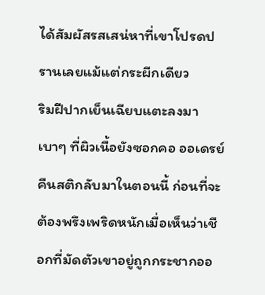ได้สัมผัสรสเสน่หาที่เขาโปรดปรานเลยแม้แต่กระผีกเดียว
ริมฝีปากเย็นเฉียบแตะลงมาเบาๆ ที่ผิวเนื้อยังซอกคอ ออเดรย์คืนสติกลับมาในตอนนี้ ก่อนที่จะต้องพรึงเพริดหนักเมื่อเห็นว่าเชือกที่มัดตัวเขาอยู่ถูกกระชากออ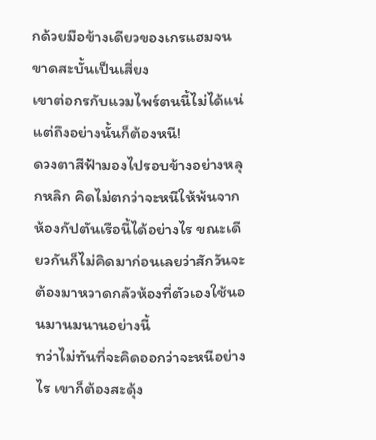กด้วยมือข้างเดียวของเกรแฮมจนขาดสะบั้นเป็นเสี่ยง
เขาต่อกรกับแวมไพร์ตนนี้ไม่ได้แน่ แต่ถึงอย่างนั้นก็ต้องหนี!
ดวงตาสีฟ้ามองไปรอบข้างอย่างหลุกหลิก คิดไม่ตกว่าจะหนีให้พ้นจากห้องกัปตันเรือนี้ได้อย่างไร ขณะเดียวกันก็ไม่คิดมาก่อนเลยว่าสักวันจะต้องมาหวาดกลัวห้องที่ตัวเองใช้นอนมานมนานอย่างนี้
ทว่าไม่ทันที่จะคิดออกว่าจะหนีอย่างไร เขาก็ต้องสะดุ้ง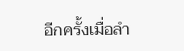อีกครั้งเมื่อลำ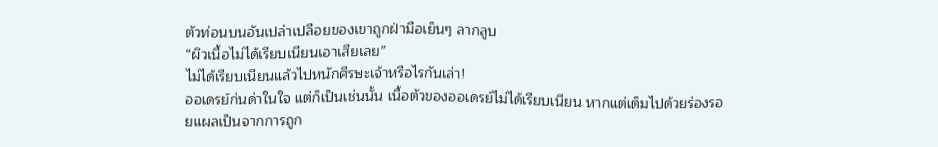ตัวท่อนบนอันเปล่าเปลือยของเขาถูกฝ่ามือเย็นๆ ลากลูบ
“ผิวเนื้อไม่ได้เรียบเนียนเอาเสียเลย”
ไม่ได้เรียบเนียนแล้วไปหนักศีรษะเจ้าหรือไรกันเล่า!
ออเดรย์ก่นด่าในใจ แต่ก็เป็นเช่นนั้น เนื้อตัวของออเดรย์ไม่ได้เรียบเนียน หากแต่เต็มไปด้วยร่องรอยแผลเป็นจากการถูก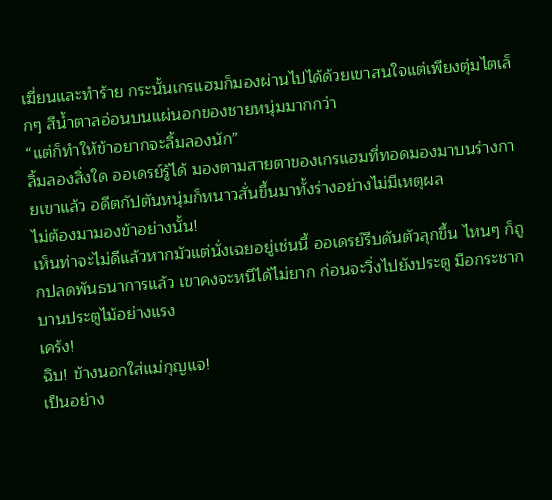เฆี่ยนและทำร้าย กระนั้นเกรแฮมก็มองผ่านไปได้ด้วยเขาสนใจแต่เพียงตุ่มไตเล็กๆ สีน้ำตาลอ่อนบนแผ่นอกของชายหนุ่มมากกว่า
“แต่ก็ทำให้ข้าอยากจะลิ้มลองนัก”
ลิ้มลองสิ่งใด ออเดรย์รู้ได้ มองตามสายตาของเกรแฮมที่ทอดมองมาบนร่างกายเขาแล้ว อดีตกัปตันหนุ่มก็หนาวสั่นขึ้นมาทั้งร่างอย่างไม่มีเหตุผล
ไม่ต้องมามองข้าอย่างนั้น!
เห็นท่าจะไม่ดีแล้วหากมัวแต่นั่งเฉยอยู่เช่นนี้ ออเดรย์รีบดันตัวลุกขึ้น ไหนๆ ก็ถูกปลดพันธนาการแล้ว เขาคงจะหนีได้ไม่ยาก ก่อนจะวิ่งไปยังประตู มือกระชากบานประตูไม้อย่างแรง
เคร้ง!
ฉิบ! ข้างนอกใส่แม่กุญแจ!
เป็นอย่าง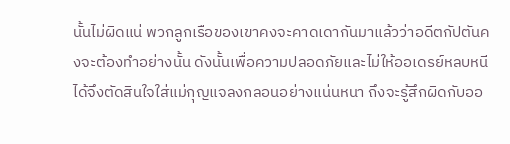นั้นไม่ผิดแน่ พวกลูกเรือของเขาคงจะคาดเดากันมาแล้วว่าอดีตกัปตันคงจะต้องทำอย่างนั้น ดังนั้นเพื่อความปลอดภัยและไม่ให้ออเดรย์หลบหนีได้จึงตัดสินใจใส่แม่กุญแจลงกลอนอย่างแน่นหนา ถึงจะรู้สึกผิดกับออ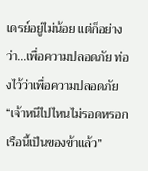เดรย์อยู่ไม่น้อย แต่ก็อย่างว่า...เพื่อความปลอดภัย ท่องไว้ว่าเพื่อความปลอดภัย
“เจ้าหนีไปไหนไม่รอดหรอก เรือนี้เป็นของข้าแล้ว”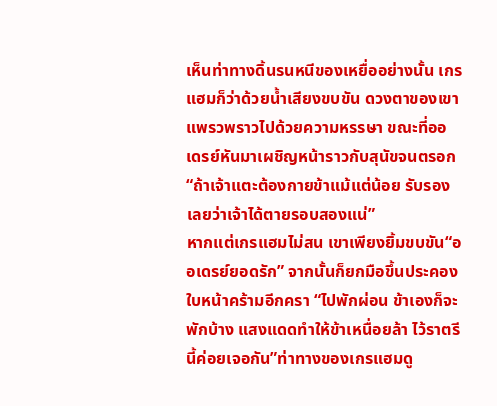เห็นท่าทางดิ้นรนหนีของเหยื่ออย่างนั้น เกรแฮมก็ว่าด้วยน้ำเสียงขบขัน ดวงตาของเขาแพรวพราวไปด้วยความหรรษา ขณะที่ออเดรย์หันมาเผชิญหน้าราวกับสุนัขจนตรอก
“ถ้าเจ้าแตะต้องกายข้าแม้แต่น้อย รับรองเลยว่าเจ้าได้ตายรอบสองแน่”
หากแต่เกรแฮมไม่สน เขาเพียงยิ้มขบขัน“ออเดรย์ยอดรัก” จากนั้นก็ยกมือขึ้นประคองใบหน้าคร้ามอีกครา “ไปพักผ่อน ข้าเองก็จะพักบ้าง แสงแดดทำให้ข้าเหนื่อยล้า ไว้ราตรีนี้ค่อยเจอกัน”ท่าทางของเกรแฮมดู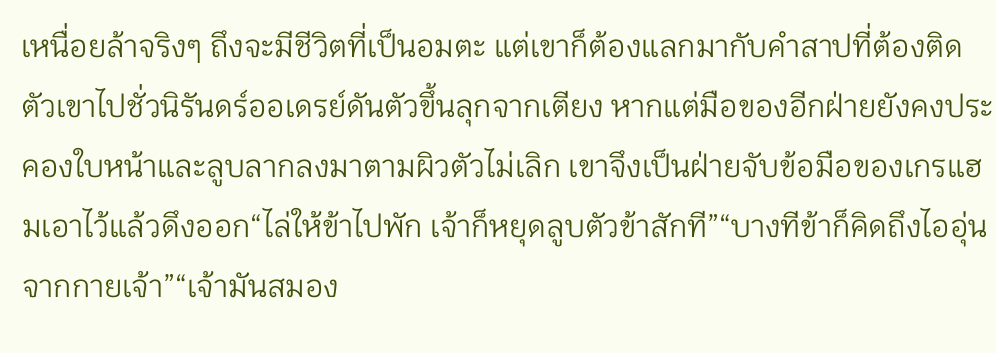เหนื่อยล้าจริงๆ ถึงจะมีชีวิตที่เป็นอมตะ แต่เขาก็ต้องแลกมากับคำสาปที่ต้องติดตัวเขาไปชั่วนิรันดร์ออเดรย์ดันตัวขึ้นลุกจากเตียง หากแต่มือของอีกฝ่ายยังคงประคองใบหน้าและลูบลากลงมาตามผิวตัวไม่เลิก เขาจึงเป็นฝ่ายจับข้อมือของเกรแฮมเอาไว้แล้วดึงออก“ไล่ให้ข้าไปพัก เจ้าก็หยุดลูบตัวข้าสักที”“บางทีข้าก็คิดถึงไออุ่นจากกายเจ้า”“เจ้ามันสมอง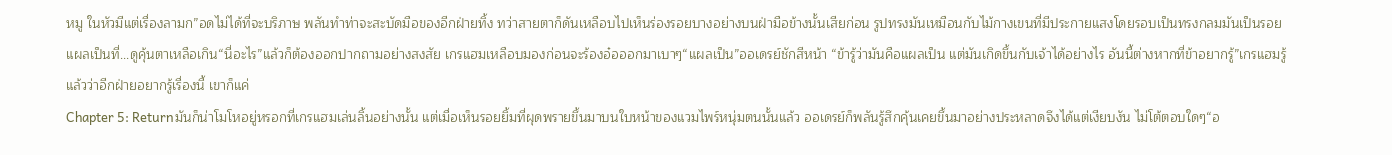หมู ในหัวมีแต่เรื่องลามก”อดไม่ได้ที่จะบริภาษ พลันทำท่าจะสะบัดมือของอีกฝ่ายทิ้ง ทว่าสายตาก็ดันเหลือบไปเห็นร่องรอยบางอย่างบนฝ่ามือข้างนั้นเสียก่อน รูปทรงมันเหมือนกับไม้กางเขนที่มีประกายแสงโดยรอบเป็นทรงกลมมันเป็นรอยแผลเป็นที่...ดูคุ้นตาเหลือเกิน“นี่อะไร”แล้วก็ต้องออกปากถามอย่างสงสัย เกรแฮมเหลือบมองก่อนจะร้องอ๋อออกมาเบาๆ“แผลเป็น”ออเดรย์ชักสีหน้า “ข้ารู้ว่ามันคือแผลเป็น แต่มันเกิดขึ้นกับเจ้าได้อย่างไร อันนี้ต่างหากที่ข้าอยากรู้”เกรแฮมรู้แล้วว่าอีกฝ่ายอยากรู้เรื่องนี้ เขาก็แค่
Chapter 5: Returnมันก็น่าโมโหอยู่หรอกที่เกรแฮมเล่นลิ้นอย่างนั้น แต่เมื่อเห็นรอยยิ้มที่ผุดพรายขึ้นมาบนใบหน้าของแวมไพร์หนุ่มตนนั้นแล้ว ออเดรย์ก็พลันรู้สึกคุ้นเคยขึ้นมาอย่างประหลาดจึงได้แต่เงียบงัน ไม่โต้ตอบใดๆ“อ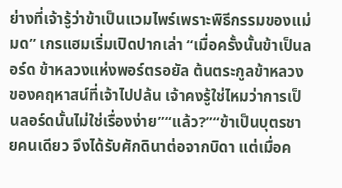ย่างที่เจ้ารู้ว่าข้าเป็นแวมไพร์เพราะพิธีกรรมของแม่มด” เกรแฮมเริ่มเปิดปากเล่า “เมื่อครั้งนั้นข้าเป็นลอร์ด ข้าหลวงแห่งพอร์ตรอยัล ต้นตระกูลข้าหลวงของคฤหาสน์ที่เจ้าไปปล้น เจ้าคงรู้ใช่ไหมว่าการเป็นลอร์ดนั้นไม่ใช่เรื่องง่าย”“แล้ว?”“ข้าเป็นบุตรชายคนเดียว จึงได้รับศักดินาต่อจากบิดา แต่เมื่อค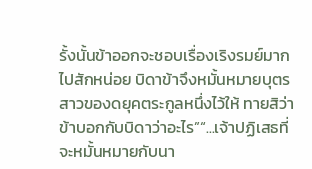รั้งนั้นข้าออกจะชอบเรื่องเริงรมย์มากไปสักหน่อย บิดาข้าจึงหมั้นหมายบุตรสาวของดยุคตระกูลหนึ่งไว้ให้ ทายสิว่าข้าบอกกับบิดาว่าอะไร”“...เจ้าปฏิเสธที่จะหมั้นหมายกับนา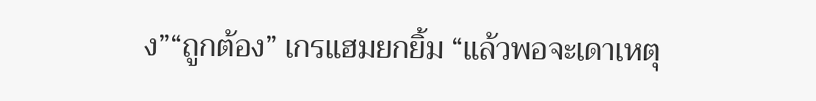ง”“ถูกต้อง” เกรแฮมยกยิ้ม “แล้วพอจะเดาเหตุ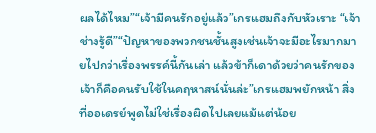ผลได้ไหม”“เจ้ามีคนรักอยู่แล้ว”เกรแฮมถึงกับหัวเราะ “เจ้าช่างรู้ดี”“ปัญหาของพวกชนชั้นสูงเช่นเจ้าจะมีอะไรมากมายไปกว่าเรื่องพรรค์นี้กันเล่า แล้วข้าก็เดาด้วยว่าคนรักของเจ้าก็คือคนรับใช้ในคฤหาสน์นั่นล่ะ”เกรแฮมพยักหน้า สิ่งที่ออเดรย์พูดไม่ใช่เรื่องผิดไปเลยแม้แต่น้อย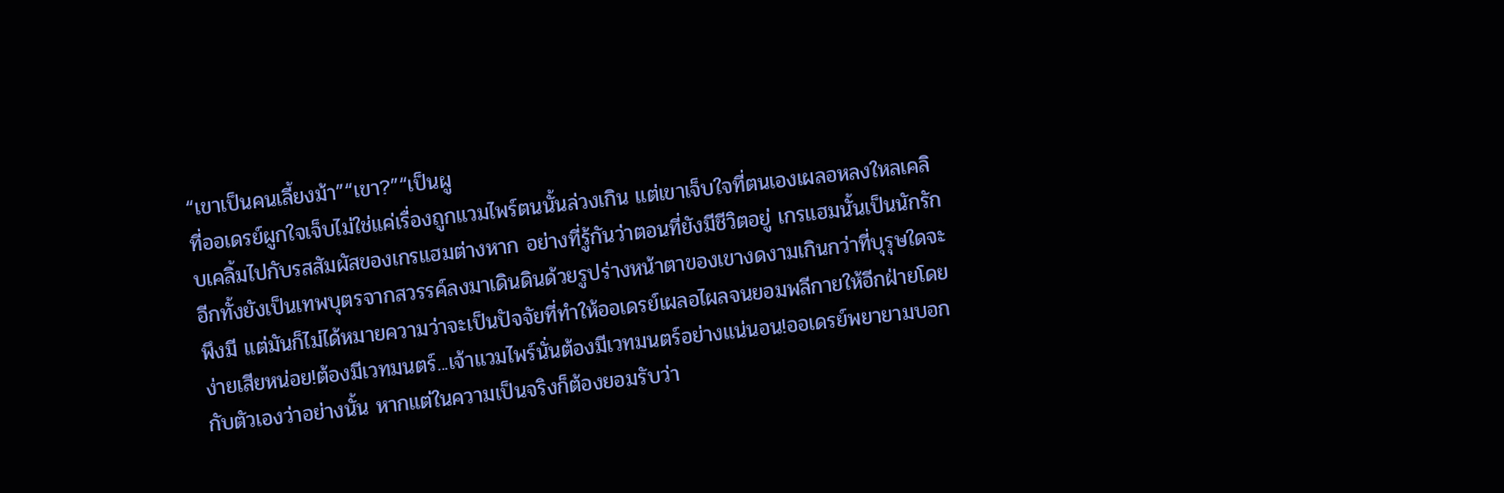“เขาเป็นคนเลี้ยงม้า”“เขา?”“เป็นผู
ที่ออเดรย์ผูกใจเจ็บไม่ใช่แค่เรื่องถูกแวมไพร์ตนนั้นล่วงเกิน แต่เขาเจ็บใจที่ตนเองเผลอหลงใหลเคลิบเคลิ้มไปกับรสสัมผัสของเกรแฮมต่างหาก อย่างที่รู้กันว่าตอนที่ยังมีชีวิตอยู่ เกรแฮมนั้นเป็นนักรัก อีกทั้งยังเป็นเทพบุตรจากสวรรค์ลงมาเดินดินด้วยรูปร่างหน้าตาของเขางดงามเกินกว่าที่บุรุษใดจะพึงมี แต่มันก็ไม่ได้หมายความว่าจะเป็นปัจจัยที่ทำให้ออเดรย์เผลอไผลจนยอมพลีกายให้อีกฝ่ายโดยง่ายเสียหน่อย!ต้องมีเวทมนตร์...เจ้าแวมไพร์นั่นต้องมีเวทมนตร์อย่างแน่นอน!ออเดรย์พยายามบอกกับตัวเองว่าอย่างนั้น หากแต่ในความเป็นจริงก็ต้องยอมรับว่า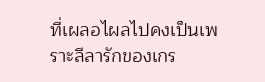ที่เผลอไผลไปคงเป็นเพราะลีลารักของเกร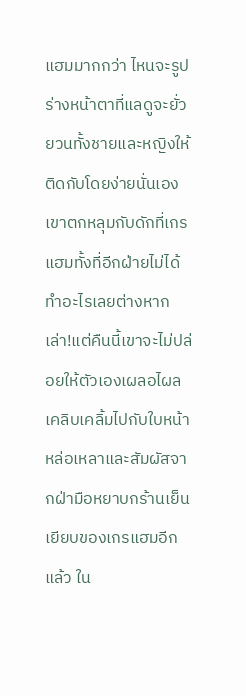แฮมมากกว่า ไหนจะรูปร่างหน้าตาที่แลดูจะยั่วยวนทั้งชายและหญิงให้ติดกับโดยง่ายนั่นเองเขาตกหลุมกับดักที่เกรแฮมทั้งที่อีกฝ่ายไม่ได้ทำอะไรเลยต่างหากเล่า!แต่คืนนี้เขาจะไม่ปล่อยให้ตัวเองเผลอไผลเคลิบเคลิ้มไปกับใบหน้าหล่อเหลาและสัมผัสจากฝ่ามือหยาบกร้านเย็นเยียบของเกรแฮมอีกแล้ว ใน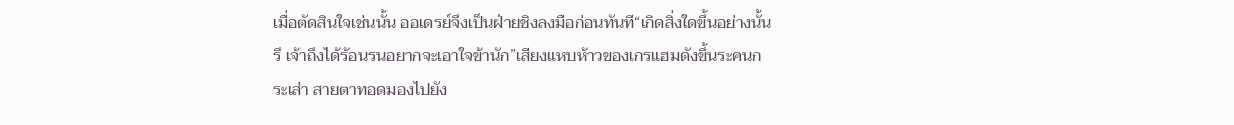เมื่อตัดสินใจเช่นนั้น ออเดรย์จึงเป็นฝ่ายชิงลงมือก่อนทันที“เกิดสิ่งใดขึ้นอย่างนั้นรึ เจ้าถึงได้ร้อนรนอยากจะเอาใจข้านัก”เสียงแหบห้าวของเกรแฮมดังขึ้นระคนกระเส่า สายตาทอดมองไปยัง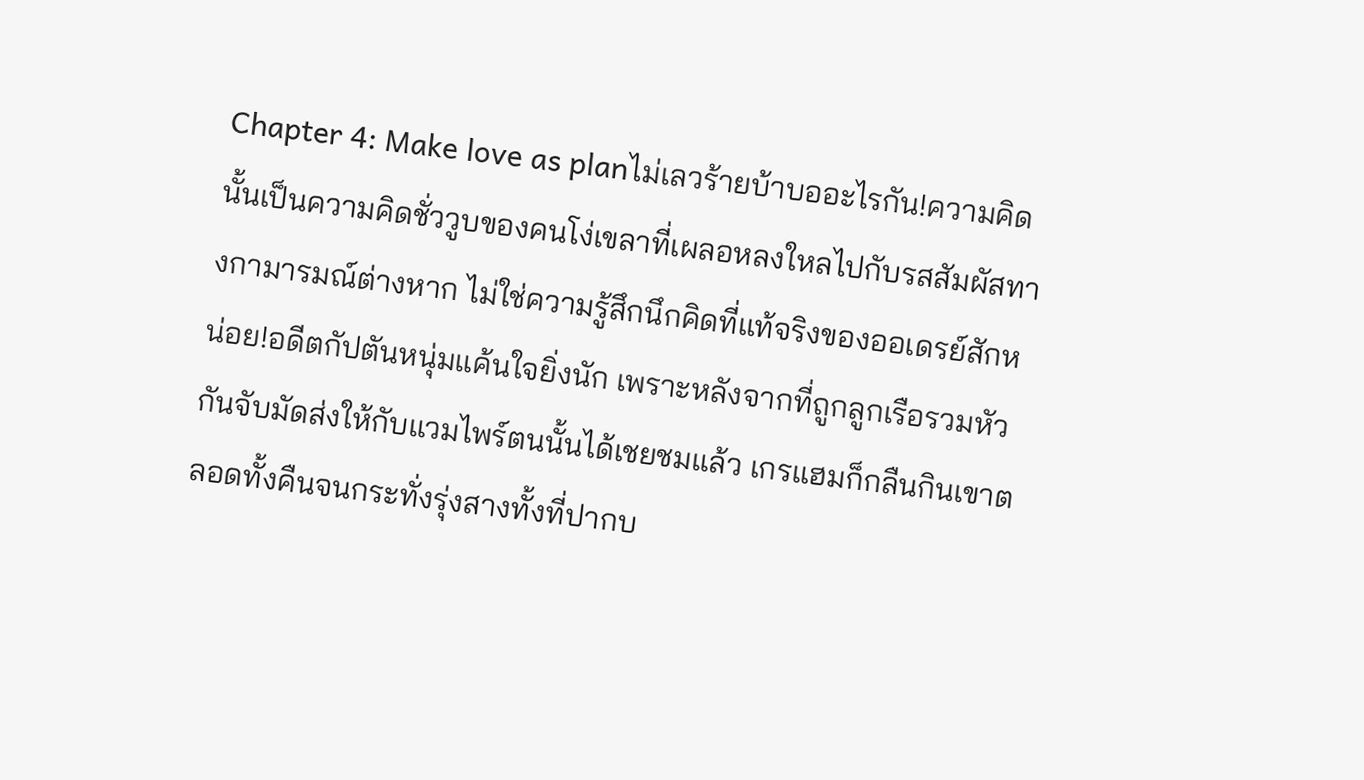Chapter 4: Make love as planไม่เลวร้ายบ้าบออะไรกัน!ความคิดนั้นเป็นความคิดชั่ววูบของคนโง่เขลาที่เผลอหลงใหลไปกับรสสัมผัสทางกามารมณ์ต่างหาก ไม่ใช่ความรู้สึกนึกคิดที่แท้จริงของออเดรย์สักหน่อย!อดีตกัปตันหนุ่มแค้นใจยิ่งนัก เพราะหลังจากที่ถูกลูกเรือรวมหัวกันจับมัดส่งให้กับแวมไพร์ตนนั้นได้เชยชมแล้ว เกรแฮมก็กลืนกินเขาตลอดทั้งคืนจนกระทั่งรุ่งสางทั้งที่ปากบ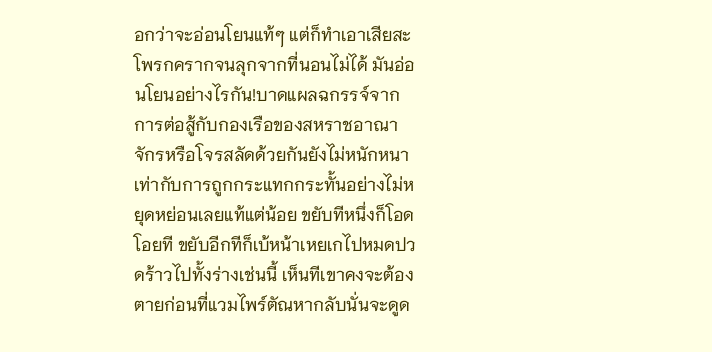อกว่าจะอ่อนโยนแท้ๆ แต่ก็ทำเอาเสียสะโพรกครากจนลุกจากที่นอนไม่ได้ มันอ่อนโยนอย่างไรกัน!บาดแผลฉกรรจ์จากการต่อสู้กับกองเรือของสหราชอาณาจักรหรือโจรสลัดด้วยกันยังไม่หนักหนาเท่ากับการถูกกระแทกกระทั้นอย่างไม่หยุดหย่อนเลยแท้แต่น้อย ขยับทีหนึ่งก็โอดโอยที ขยับอีกทีก็เบ้หน้าเหยเกไปหมดปวดร้าวไปทั้งร่างเช่นนี้ เห็นทีเขาคงจะต้องตายก่อนที่แวมไพร์ตัณหากลับนั่นจะดูด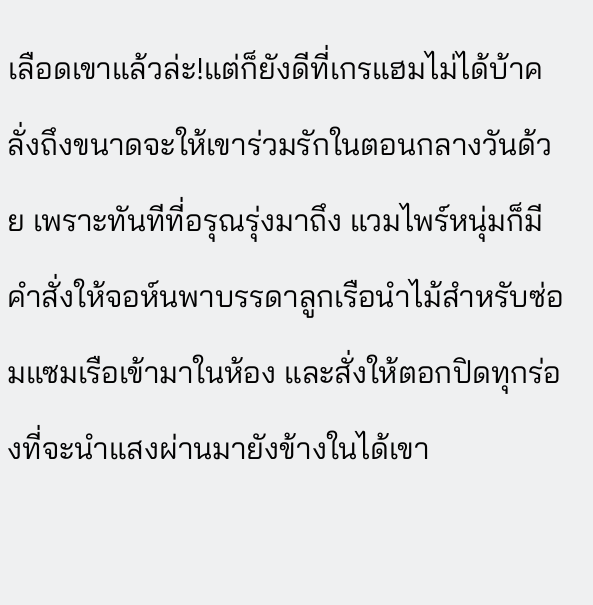เลือดเขาแล้วล่ะ!แต่ก็ยังดีที่เกรแฮมไม่ได้บ้าคลั่งถึงขนาดจะให้เขาร่วมรักในตอนกลางวันด้วย เพราะทันทีที่อรุณรุ่งมาถึง แวมไพร์หนุ่มก็มีคำสั่งให้จอห์นพาบรรดาลูกเรือนำไม้สำหรับซ่อมแซมเรือเข้ามาในห้อง และสั่งให้ตอกปิดทุกร่องที่จะนำแสงผ่านมายังข้างในได้เขา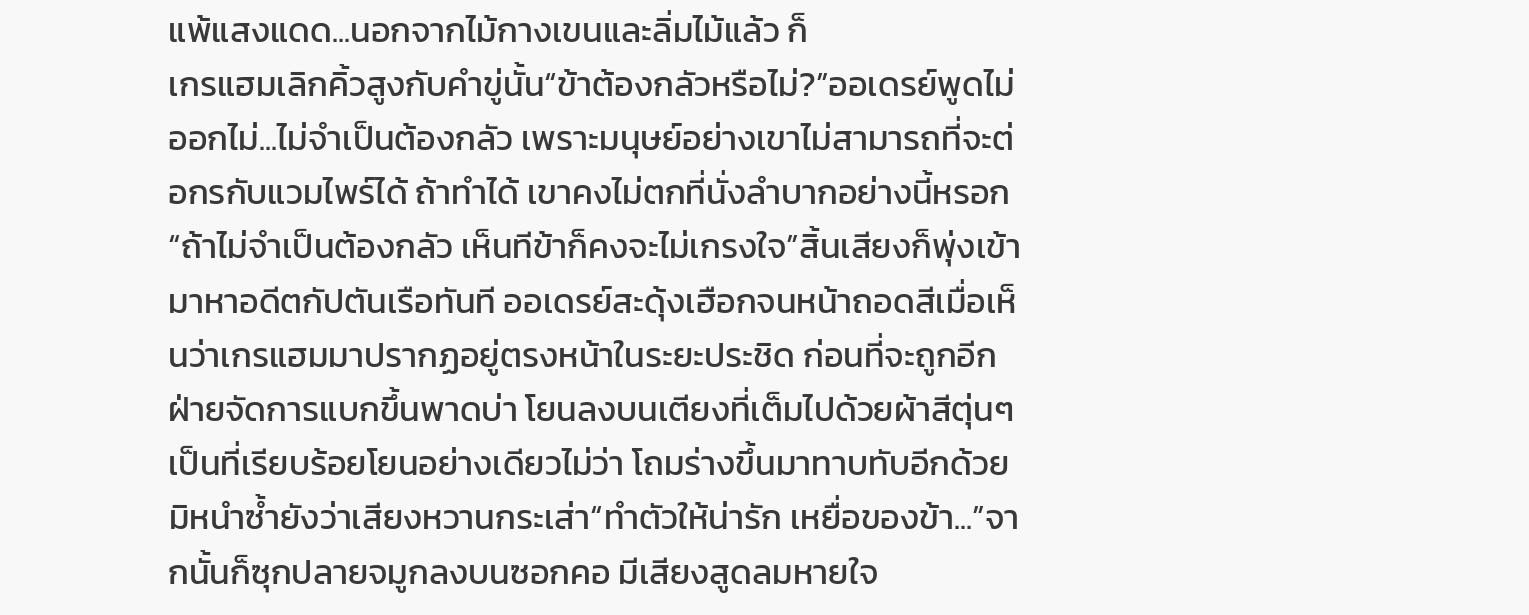แพ้แสงแดด...นอกจากไม้กางเขนและลิ่มไม้แล้ว ก็
เกรแฮมเลิกคิ้วสูงกับคำขู่นั้น“ข้าต้องกลัวหรือไม่?”ออเดรย์พูดไม่ออกไม่...ไม่จำเป็นต้องกลัว เพราะมนุษย์อย่างเขาไม่สามารถที่จะต่อกรกับแวมไพร์ได้ ถ้าทำได้ เขาคงไม่ตกที่นั่งลำบากอย่างนี้หรอก“ถ้าไม่จำเป็นต้องกลัว เห็นทีข้าก็คงจะไม่เกรงใจ”สิ้นเสียงก็พุ่งเข้ามาหาอดีตกัปตันเรือทันที ออเดรย์สะดุ้งเฮือกจนหน้าถอดสีเมื่อเห็นว่าเกรแฮมมาปรากฏอยู่ตรงหน้าในระยะประชิด ก่อนที่จะถูกอีกฝ่ายจัดการแบกขึ้นพาดบ่า โยนลงบนเตียงที่เต็มไปด้วยผ้าสีตุ่นๆ เป็นที่เรียบร้อยโยนอย่างเดียวไม่ว่า โถมร่างขึ้นมาทาบทับอีกด้วย มิหนำซ้ำยังว่าเสียงหวานกระเส่า“ทำตัวให้น่ารัก เหยื่อของข้า...”จากนั้นก็ซุกปลายจมูกลงบนซอกคอ มีเสียงสูดลมหายใจ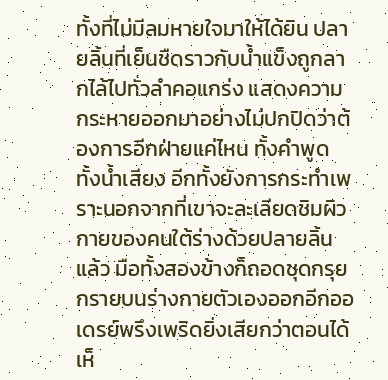ทั้งที่ไม่มีลมหายใจมาให้ได้ยิน ปลายลิ้นที่เย็นชืดราวกับน้ำแข็งถูกลากไล้ไปทั่วลำคอแกร่ง แสดงความกระหายออกมาอย่างไม่ปกปิดว่าต้องการอีกฝ่ายแค่ไหน ทั้งคำพูด ทั้งน้ำเสียง อีกทั้งยังการกระทำเพราะนอกจากที่เขาจะละเลียดชิมผิวกายของคนใต้ร่างด้วยปลายลิ้นแล้ว มือทั้งสองข้างก็ถอดชุดกรุยกรายบนร่างกายตัวเองออกอีกออเดรย์พรึงเพริดยิ่งเสียกว่าตอนได้เห็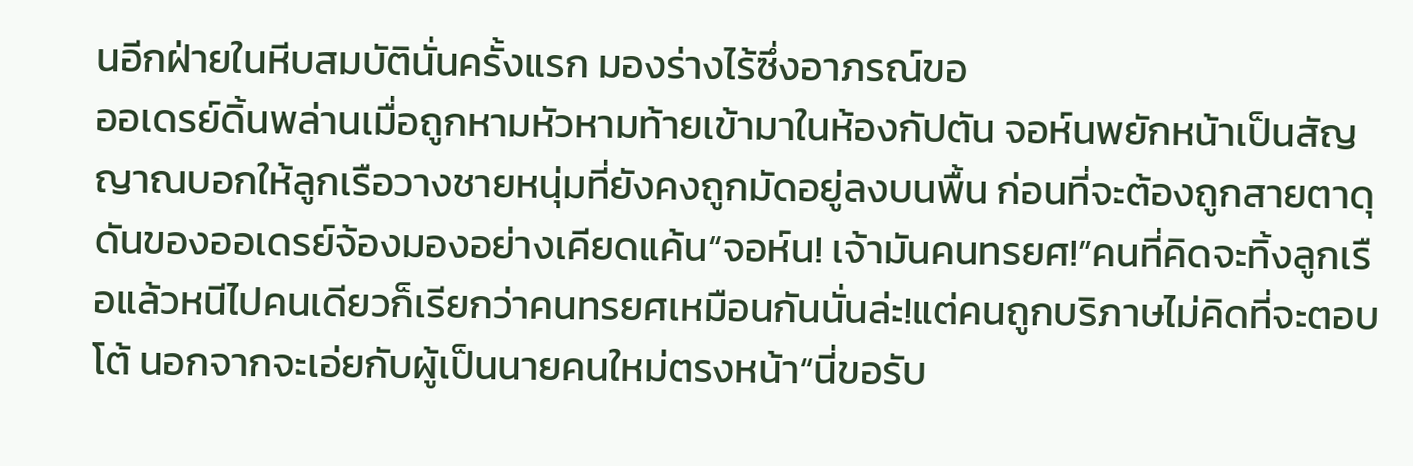นอีกฝ่ายในหีบสมบัตินั่นครั้งแรก มองร่างไร้ซึ่งอาภรณ์ขอ
ออเดรย์ดิ้นพล่านเมื่อถูกหามหัวหามท้ายเข้ามาในห้องกัปตัน จอห์นพยักหน้าเป็นสัญญาณบอกให้ลูกเรือวางชายหนุ่มที่ยังคงถูกมัดอยู่ลงบนพื้น ก่อนที่จะต้องถูกสายตาดุดันของออเดรย์จ้องมองอย่างเคียดแค้น“จอห์น! เจ้ามันคนทรยศ!”คนที่คิดจะทิ้งลูกเรือแล้วหนีไปคนเดียวก็เรียกว่าคนทรยศเหมือนกันนั่นล่ะ!แต่คนถูกบริภาษไม่คิดที่จะตอบโต้ นอกจากจะเอ่ยกับผู้เป็นนายคนใหม่ตรงหน้า“นี่ขอรับ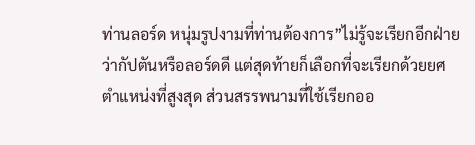ท่านลอร์ด หนุ่มรูปงามที่ท่านต้องการ”ไม่รู้จะเรียกอีกฝ่ายว่ากัปตันหรือลอร์ดดี แต่สุดท้ายก็เลือกที่จะเรียกด้วยยศตำแหน่งที่สูงสุด ส่วนสรรพนามที่ใช้เรียกออ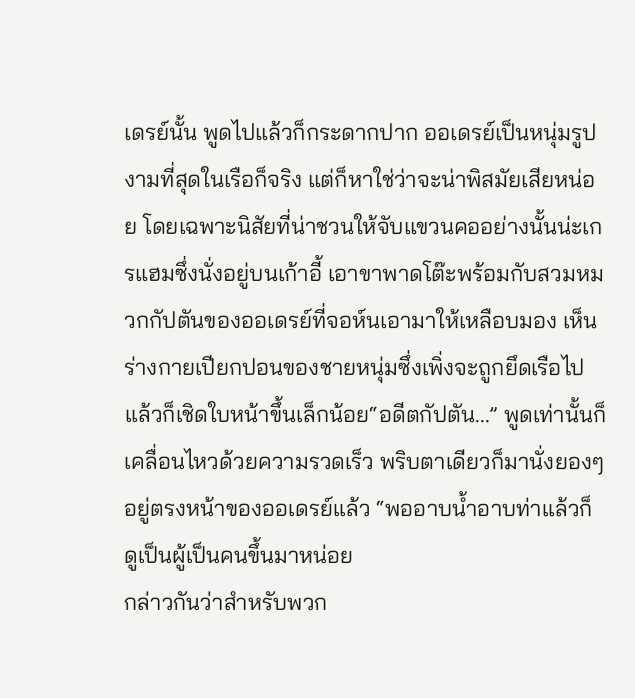เดรย์นั้น พูดไปแล้วก็กระดากปาก ออเดรย์เป็นหนุ่มรูปงามที่สุดในเรือก็จริง แต่ก็หาใช่ว่าจะน่าพิสมัยเสียหน่อย โดยเฉพาะนิสัยที่น่าชวนให้จับแขวนคออย่างนั้นน่ะเกรแฮมซึ่งนั่งอยู่บนเก้าอี้ เอาขาพาดโต๊ะพร้อมกับสวมหมวกกัปตันของออเดรย์ที่จอห์นเอามาให้เหลือบมอง เห็นร่างกายเปียกปอนของชายหนุ่มซึ่งเพิ่งจะถูกยึดเรือไปแล้วก็เชิดใบหน้าขึ้นเล็กน้อย“อดีตกัปตัน...” พูดเท่านั้นก็เคลื่อนไหวด้วยความรวดเร็ว พริบตาเดียวก็มานั่งยองๆ อยู่ตรงหน้าของออเดรย์แล้ว “พออาบน้ำอาบท่าแล้วก็ดูเป็นผู้เป็นคนขึ้นมาหน่อย
กล่าวกันว่าสำหรับพวก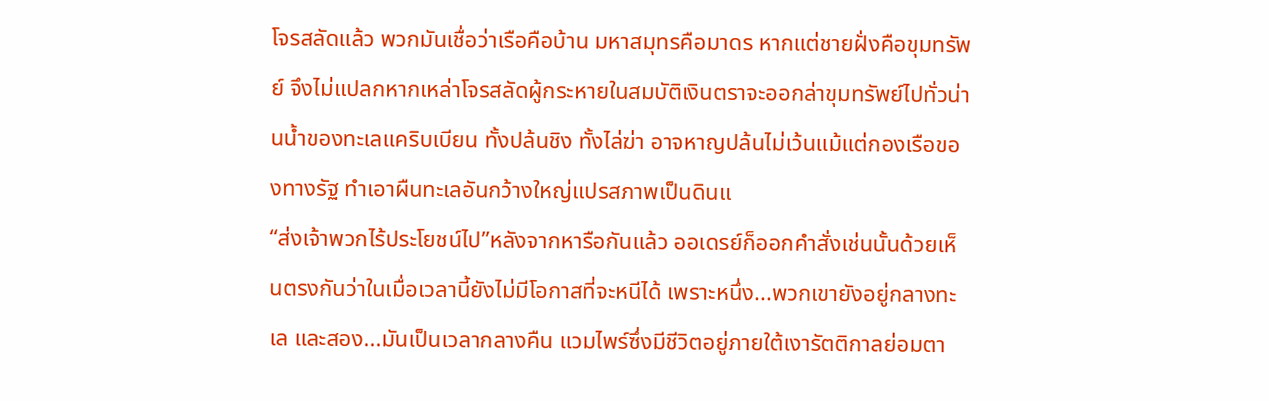โจรสลัดแล้ว พวกมันเชื่อว่าเรือคือบ้าน มหาสมุทรคือมาดร หากแต่ชายฝั่งคือขุมทรัพย์ จึงไม่แปลกหากเหล่าโจรสลัดผู้กระหายในสมบัติเงินตราจะออกล่าขุมทรัพย์ไปทั่วน่านน้ำของทะเลแคริบเบียน ทั้งปล้นชิง ทั้งไล่ฆ่า อาจหาญปล้นไม่เว้นแม้แต่กองเรือของทางรัฐ ทำเอาผืนทะเลอันกว้างใหญ่แปรสภาพเป็นดินแ
“ส่งเจ้าพวกไร้ประโยชน์ไป”หลังจากหารือกันแล้ว ออเดรย์ก็ออกคำสั่งเช่นนั้นด้วยเห็นตรงกันว่าในเมื่อเวลานี้ยังไม่มีโอกาสที่จะหนีได้ เพราะหนึ่ง...พวกเขายังอยู่กลางทะเล และสอง...มันเป็นเวลากลางคืน แวมไพร์ซึ่งมีชีวิตอยู่ภายใต้เงารัตติกาลย่อมตา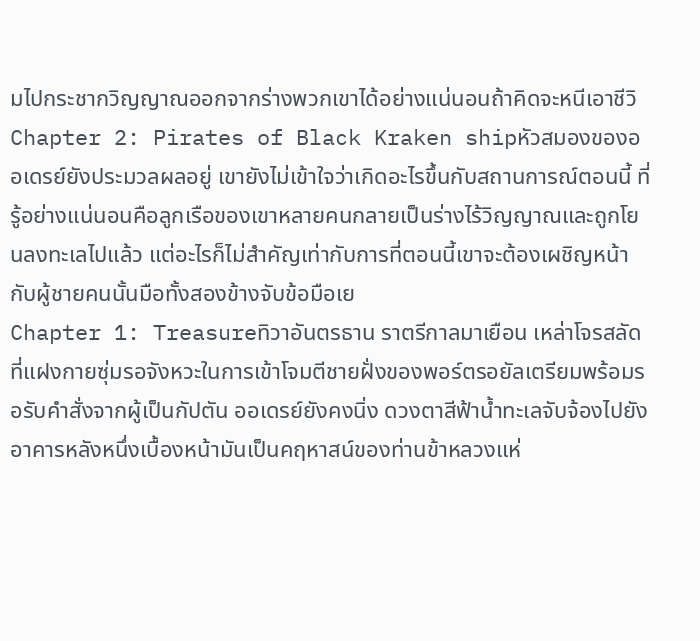มไปกระชากวิญญาณออกจากร่างพวกเขาได้อย่างแน่นอนถ้าคิดจะหนีเอาชีวิ
Chapter 2: Pirates of Black Kraken shipหัวสมองของออเดรย์ยังประมวลผลอยู่ เขายังไม่เข้าใจว่าเกิดอะไรขึ้นกับสถานการณ์ตอนนี้ ที่รู้อย่างแน่นอนคือลูกเรือของเขาหลายคนกลายเป็นร่างไร้วิญญาณและถูกโยนลงทะเลไปแล้ว แต่อะไรก็ไม่สำคัญเท่ากับการที่ตอนนี้เขาจะต้องเผชิญหน้ากับผู้ชายคนนั้นมือทั้งสองข้างจับข้อมือเย
Chapter 1: Treasureทิวาอันตรธาน ราตรีกาลมาเยือน เหล่าโจรสลัดที่แฝงกายซุ่มรอจังหวะในการเข้าโจมตีชายฝั่งของพอร์ตรอยัลเตรียมพร้อมรอรับคำสั่งจากผู้เป็นกัปตัน ออเดรย์ยังคงนิ่ง ดวงตาสีฟ้าน้ำทะเลจับจ้องไปยังอาคารหลังหนึ่งเบื้องหน้ามันเป็นคฤหาสน์ของท่านข้าหลวงแห่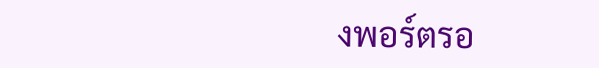งพอร์ตรอ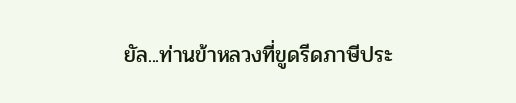ยัล...ท่านข้าหลวงที่ขูดรีดภาษีประ